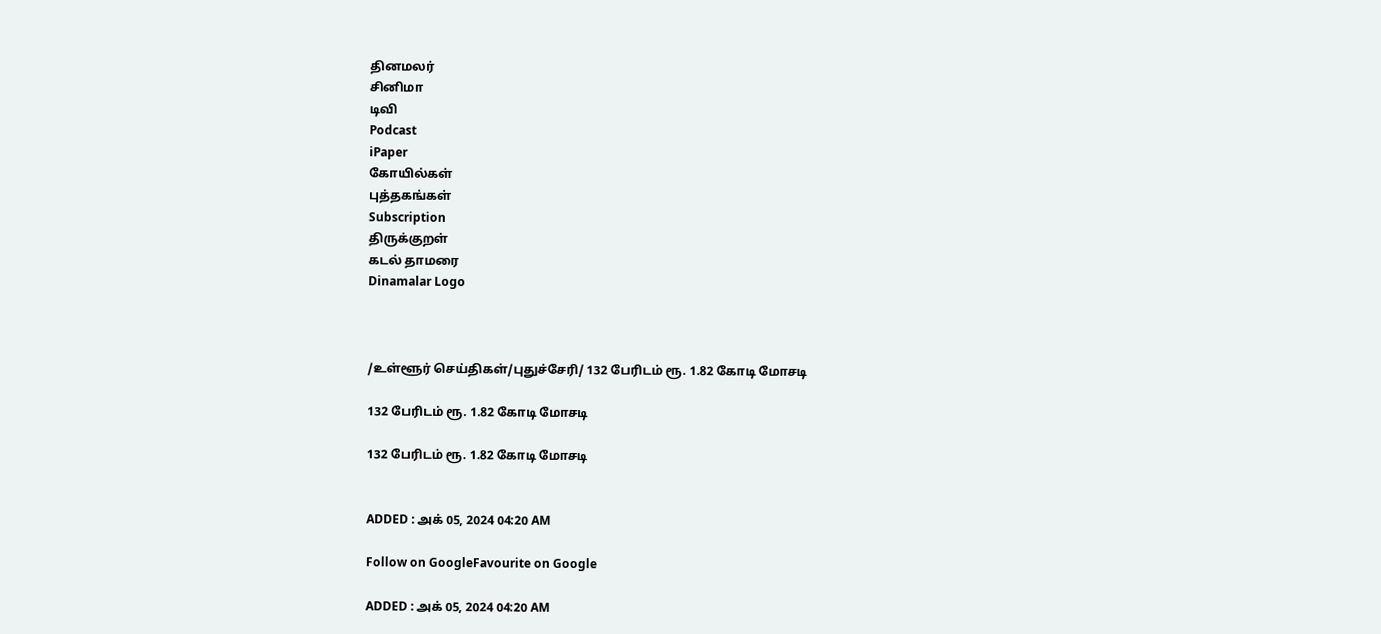தினமலர்
சினிமா
டிவி
Podcast
iPaper
கோயில்கள்
புத்தகங்கள்
Subscription
திருக்குறள்
கடல் தாமரை
Dinamalar Logo



/உள்ளூர் செய்திகள்/புதுச்சேரி/ 132 பேரிடம் ரூ. 1.82 கோடி மோசடி

132 பேரிடம் ரூ. 1.82 கோடி மோசடி

132 பேரிடம் ரூ. 1.82 கோடி மோசடி


ADDED : அக் 05, 2024 04:20 AM

Follow on GoogleFavourite on Google

ADDED : அக் 05, 2024 04:20 AM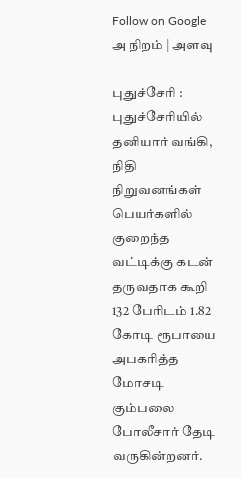Follow on Google
அ நிறம் | அளவு

புதுச்சேரி : புதுச்சேரியில் தனியார் வங்கி, நிதி நிறுவனங்கள் பெயர்களில் குறைந்த வட்டிக்கு கடன் தருவதாக கூறி 132 பேரிடம் 1.82 கோடி ரூபாயை அபகரித்த மோசடி கும்பலை போலீசார் தேடி வருகின்றனர்.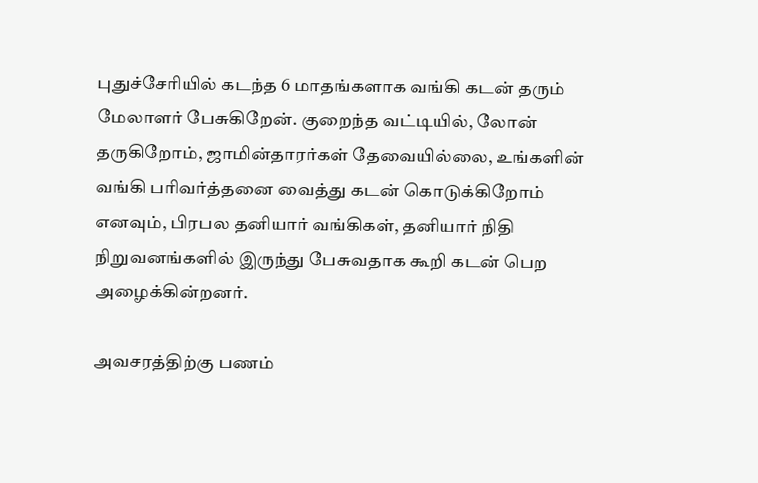புதுச்சேரியில் கடந்த 6 மாதங்களாக வங்கி கடன் தரும் மேலாளர் பேசுகிறேன். குறைந்த வட்டியில், லோன் தருகிறோம், ஜாமின்தாரர்கள் தேவையில்லை, உங்களின் வங்கி பரிவர்த்தனை வைத்து கடன் கொடுக்கிறோம் எனவும், பிரபல தனியார் வங்கிகள், தனியார் நிதி நிறுவனங்களில் இருந்து பேசுவதாக கூறி கடன் பெற அழைக்கின்றனர்.

அவசரத்திற்கு பணம்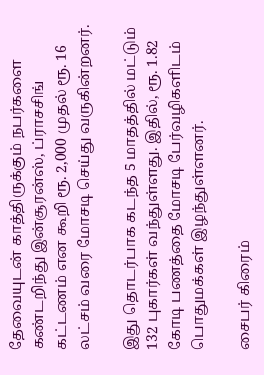தேவையுடன் காத்திருக்கும் நபர்களை கண்டறிந்து இன்சூரன்ஸ், ப்ராசசிங் கட்டணம் என கூறி ரூ. 2,000 முதல் ரூ. 16 லட்சம் வரை மோசடி செய்து வருகின்றனர்.

இது தொடர்பாக கடந்த 5 மாதத்தில் மட்டும் 132 புகார்கள் வந்துள்ளது. இதில், ரூ. 1.82 கோடி பணத்தை மோசடி பேர்வழிகளிடம் பொதுமக்கள் இழந்துள்ளனர்.

சைபர் கிரைம்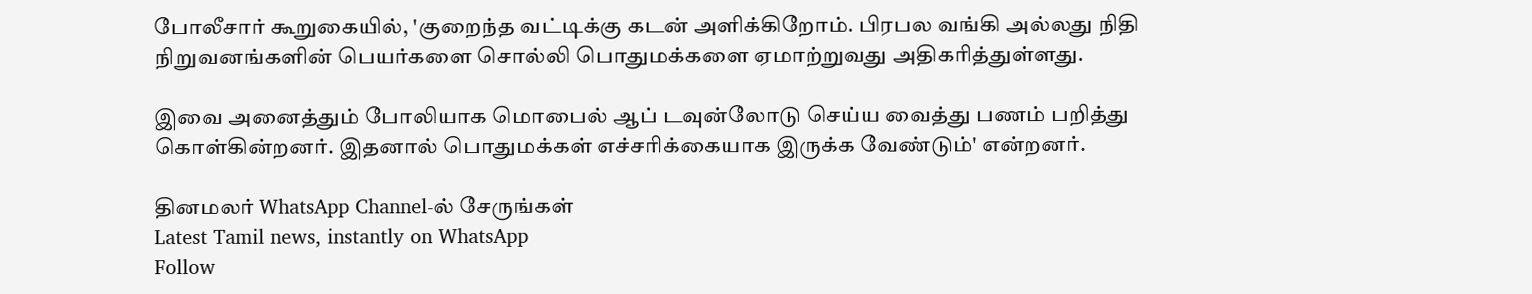போலீசார் கூறுகையில், 'குறைந்த வட்டிக்கு கடன் அளிக்கிறோம். பிரபல வங்கி அல்லது நிதி நிறுவனங்களின் பெயர்களை சொல்லி பொதுமக்களை ஏமாற்றுவது அதிகரித்துள்ளது.

இவை அனைத்தும் போலியாக மொபைல் ஆப் டவுன்லோடு செய்ய வைத்து பணம் பறித்து கொள்கின்றனர். இதனால் பொதுமக்கள் எச்சரிக்கையாக இருக்க வேண்டும்' என்றனர்.

தினமலர் WhatsApp Channel-ல் சேருங்கள்
Latest Tamil news, instantly on WhatsApp
Follow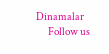Dinamalar
      Follow us